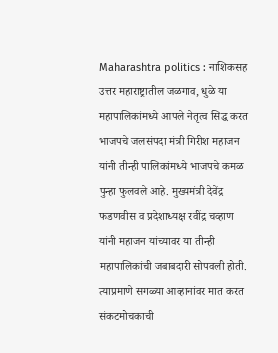Maharashtra politics : नाशिकसह उत्तर महाराष्ट्रातील जळगाव, धुळे या महापालिकांमध्ये आपले नेतृत्व सिद्ध करत भाजपचे जलसंपदा मंत्री गिरीश महाजन यांनी तीन्ही पालिकांमध्ये भाजपचे कमळ पुन्हा फुलवले आहे. मुख्यमंत्री देवेंद्र फडणवीस व प्रदेशाध्यक्ष रवींद्र चव्हाण यांनी महाजन यांच्यावर या तीन्ही महापालिकांची जबाबदारी सोपवली होती. त्याप्रमाणे सगळ्या आव्हानांवर मात करत संकटमोचकाची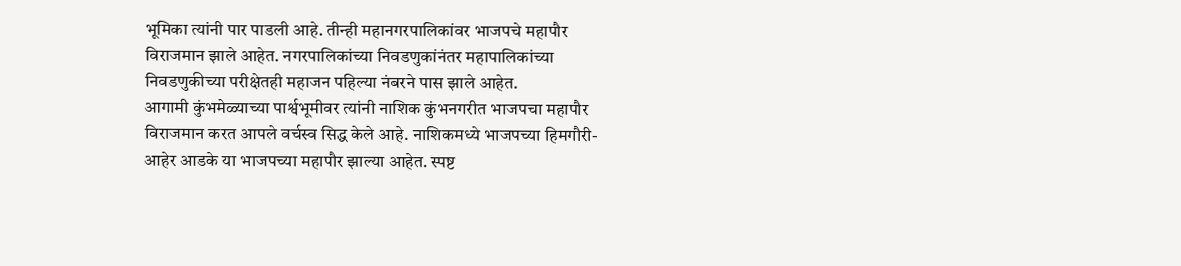भूमिका त्यांनी पार पाडली आहे. तीन्ही महानगरपालिकांवर भाजपचे महापौर विराजमान झाले आहेत. नगरपालिकांच्या निवडणुकांनंतर महापालिकांच्या निवडणुकीच्या परीक्षेतही महाजन पहिल्या नंबरने पास झाले आहेत.
आगामी कुंभमेळ्याच्या पार्श्वभूमीवर त्यांनी नाशिक कुंभनगरीत भाजपचा महापौर विराजमान करत आपले वर्चस्व सिद्ध केले आहे. नाशिकमध्ये भाजपच्या हिमगौरी-आहेर आडके या भाजपच्या महापौर झाल्या आहेत. स्पष्ट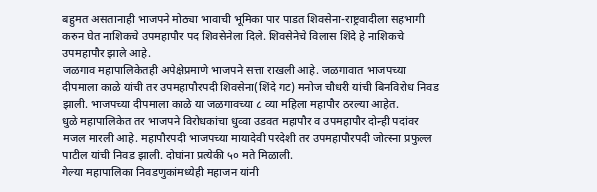बहुमत असतानाही भाजपने मोठ्या भावाची भूमिका पार पाडत शिवसेना-राष्ट्रवादीला सहभागी करुन घेत नाशिकचे उपमहापौर पद शिवसेनेला दिले. शिवसेनेचे विलास शिंदे हे नाशिकचे उपमहापौर झाले आहे.
जळगाव महापालिकेतही अपेक्षेप्रमाणे भाजपने सत्ता राखली आहे. जळगावात भाजपच्या दीपमाला काळे यांची तर उपमहापौरपदी शिवसेना(शिंदे गट) मनोज चौधरी यांची बिनविरोध निवड झाली. भाजपच्या दीपमाला काळे या जळगावच्या ८ व्या महिला महापौर ठरल्या आहेत.
धुळे महापालिकेत तर भाजपने विरोधकांचा धुव्वा उडवत महापौर व उपमहापौर दोन्ही पदांवर मजल मारली आहे. महापौरपदी भाजपच्या मायादेवी परदेशी तर उपमहापौरपदी जोत्स्ना प्रफुल्ल पाटील यांची निवड झाली. दोघांना प्रत्येकी ५० मते मिळाली.
गेल्या महापालिका निवडणुकांमध्येही महाजन यांनी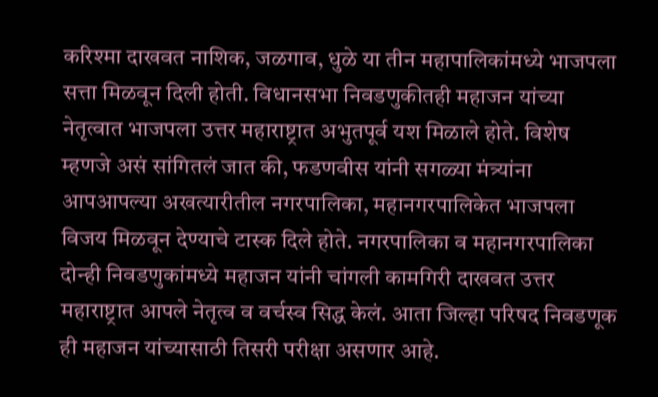करिश्मा दाखवत नाशिक, जळगाव, धुळे या तीन महापालिकांमध्ये भाजपला सत्ता मिळवून दिली होती. विधानसभा निवडणुकीतही महाजन यांच्या नेतृत्वात भाजपला उत्तर महाराष्ट्रात अभुतपूर्व यश मिळाले होते. विशेष म्हणजे असं सांगितलं जात की, फडणवीस यांनी सगळ्या मंत्र्यांना आपआपल्या अखत्यारीतील नगरपालिका, महानगरपालिकेत भाजपला विजय मिळवून देण्याचे टास्क दिले होते. नगरपालिका व महानगरपालिका दोन्ही निवडणुकांमध्ये महाजन यांनी चांगली कामगिरी दाखवत उत्तर महाराष्ट्रात आपले नेतृत्व व वर्चस्व सिद्ध केलं. आता जिल्हा परिषद निवडणूक ही महाजन यांच्यासाठी तिसरी परीक्षा असणार आहे.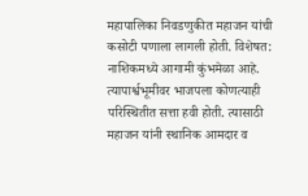महापालिका निवडणुकीत महाजन यांची कसोटी पणाला लागली होती. विशेषत: नाशिकमध्ये आगामी कुंभमेळा आहे. त्यापार्श्वभूमीवर भाजपला कोणत्याही परिस्थितीत सत्ता हवी होती. त्यासाठी महाजन यांनी स्थानिक आमदार व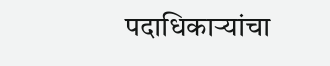पदाधिकाऱ्यांचा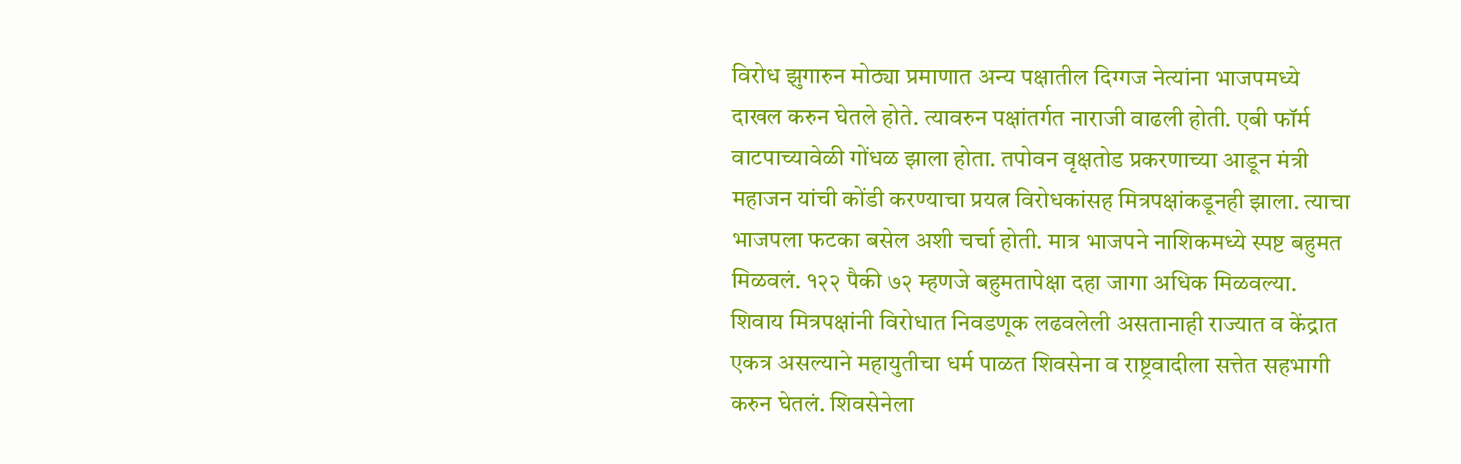विरोध झुगारुन मोठ्या प्रमाणात अन्य पक्षातील दिग्गज नेत्यांना भाजपमध्ये दाखल करुन घेतले होते. त्यावरुन पक्षांतर्गत नाराजी वाढली होती. एबी फॉर्म वाटपाच्यावेळी गोंधळ झाला होता. तपोवन वृक्षतोड प्रकरणाच्या आडून मंत्री महाजन यांची कोंडी करण्याचा प्रयत्न विरोधकांसह मित्रपक्षांकडूनही झाला. त्याचा भाजपला फटका बसेल अशी चर्चा होती. मात्र भाजपने नाशिकमध्ये स्पष्ट बहुमत मिळवलं. १२२ पैकी ७२ म्हणजे बहुमतापेक्षा दहा जागा अधिक मिळवल्या. शिवाय मित्रपक्षांनी विरोधात निवडणूक लढवलेली असतानाही राज्यात व केंद्रात एकत्र असल्याने महायुतीचा धर्म पाळत शिवसेना व राष्ट्रवादीला सत्तेत सहभागी करुन घेतलं. शिवसेनेला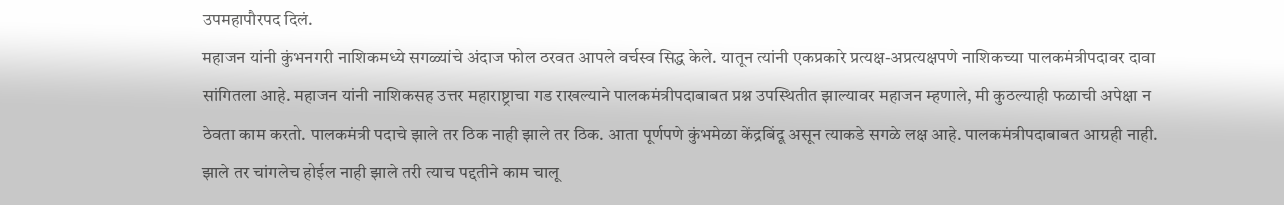उपमहापौरपद दिलं.
महाजन यांनी कुंभनगरी नाशिकमध्ये सगळ्यांचे अंदाज फोल ठरवत आपले वर्चस्व सिद्ध केले. यातून त्यांनी एकप्रकारे प्रत्यक्ष-अप्रत्यक्षपणे नाशिकच्या पालकमंत्रीपदावर दावा सांगितला आहे. महाजन यांनी नाशिकसह उत्तर महाराष्ट्राचा गड राखल्याने पालकमंत्रीपदाबाबत प्रश्न उपस्थितीत झाल्यावर महाजन म्हणाले, मी कुठल्याही फळाची अपेक्षा न ठेवता काम करतो. पालकमंत्री पदाचे झाले तर ठिक नाही झाले तर ठिक. आता पूर्णपणे कुंभमेळा केंद्रबिंदू असून त्याकडे सगळे लक्ष आहे. पालकमंत्रीपदाबाबत आग्रही नाही. झाले तर चांगलेच होईल नाही झाले तरी त्याच पद्दतीने काम चालू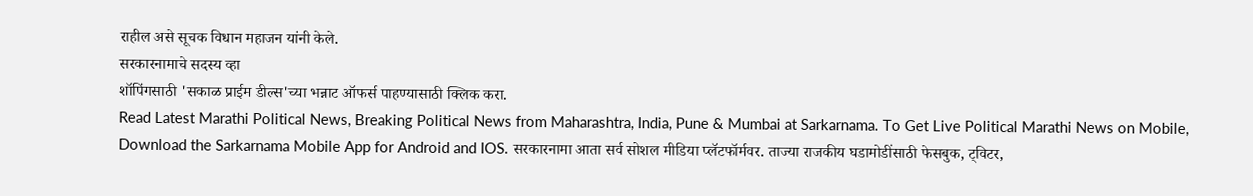राहील असे सूचक विधान महाजन यांनी केले.
सरकारनामाचे सदस्य व्हा
शॉपिंगसाठी 'सकाळ प्राईम डील्स'च्या भन्नाट ऑफर्स पाहण्यासाठी क्लिक करा.
Read Latest Marathi Political News, Breaking Political News from Maharashtra, India, Pune & Mumbai at Sarkarnama. To Get Live Political Marathi News on Mobile, Download the Sarkarnama Mobile App for Android and IOS. सरकारनामा आता सर्व सोशल मीडिया प्लॅटफॉर्मवर. ताज्या राजकीय घडामोडींसाठी फेसबुक, ट्विटर,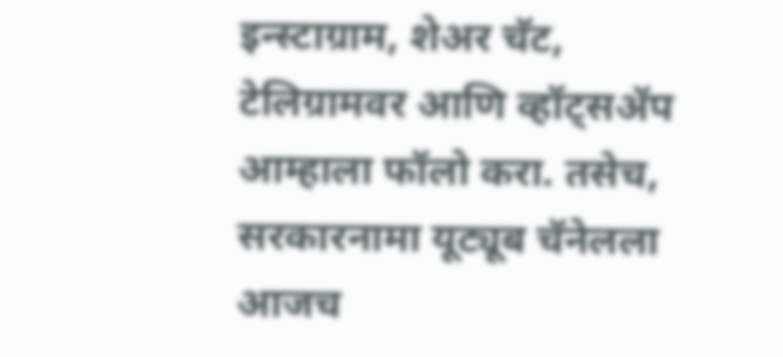इन्स्टाग्राम, शेअर चॅट, टेलिग्रामवर आणि व्हॉट्सॲप आम्हाला फॉलो करा. तसेच, सरकारनामा यूट्यूब चॅनेलला आजच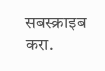सबस्क्राइब करा.